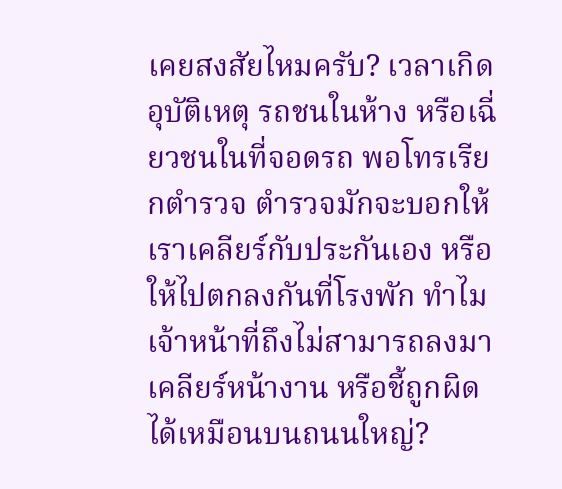เคยสงสัยไหมครับ? เวลาเกิดอุบัติเหตุ รถชนในห้าง หรือเฉี่ยวชนในที่จอดรถ พอโทรเรียกตำรวจ ตำรวจมักจะบอกให้เราเคลียร์กับประกันเอง หรือให้ไปตกลงกันที่โรงพัก ทำไมเจ้าหน้าที่ถึงไม่สามารถลงมาเคลียร์หน้างาน หรือชี้ถูกผิดได้เหมือนบนถนนใหญ่?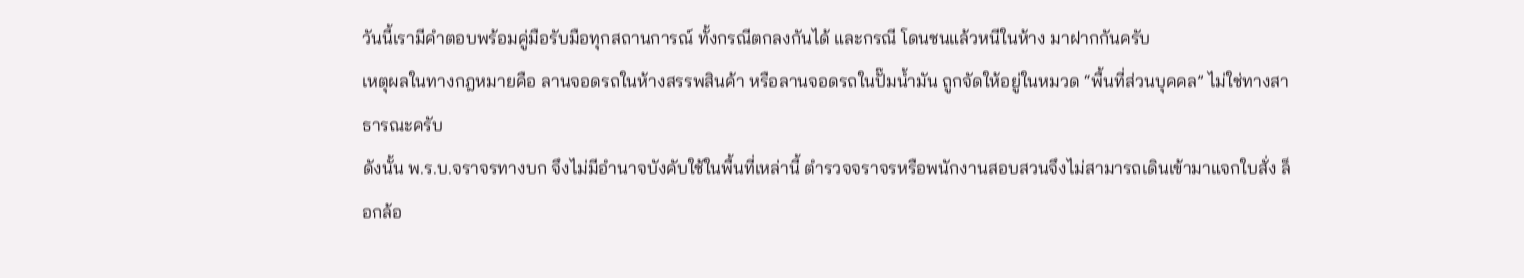วันนี้เรามีคำตอบพร้อมคู่มือรับมือทุกสถานการณ์ ทั้งกรณีตกลงกันได้ และกรณี โดนชนแล้วหนีในห้าง มาฝากกันครับ
เหตุผลในทางกฎหมายคือ ลานจอดรถในห้างสรรพสินค้า หรือลานจอดรถในปั๊มน้ำมัน ถูกจัดให้อยู่ในหมวด “พื้นที่ส่วนบุคคล” ไม่ใช่ทางสาธารณะครับ
ดังนั้น พ.ร.บ.จราจรทางบก จึงไม่มีอำนาจบังคับใช้ในพื้นที่เหล่านี้ ตำรวจจราจรหรือพนักงานสอบสวนจึงไม่สามารถเดินเข้ามาแจกใบสั่ง ล็อกล้อ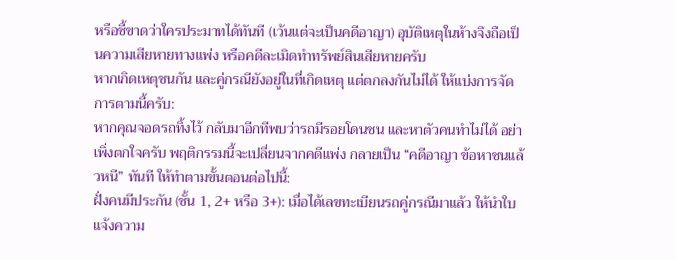หรือชี้ขาดว่าใครประมาทได้ทันที (เว้นแต่จะเป็นคดีอาญา) อุบัติเหตุในห้างจึงถือเป็นความเสียหายทางแพ่ง หรือคดีละเมิดทำทรัพย์สินเสียหายครับ
หากเกิดเหตุชนกัน และคู่กรณียังอยู่ในที่เกิดเหตุ แต่ตกลงกันไม่ได้ ให้แบ่งการจัดการตามนี้ครับ:
หากคุณจอดรถทิ้งไว้ กลับมาอีกทีพบว่ารถมีรอยโดนชน และหาตัวคนทำไม่ได้ อย่าเพิ่งตกใจครับ พฤติกรรมนี้จะเปลี่ยนจากคดีแพ่ง กลายเป็น “คดีอาญา ข้อหาชนแล้วหนี” ทันที ให้ทำตามขั้นตอนต่อไปนี้:
ฝั่งคนมีประกัน (ชั้น 1, 2+ หรือ 3+): เมื่อได้เลขทะเบียนรถคู่กรณีมาแล้ว ให้นำใบแจ้งความ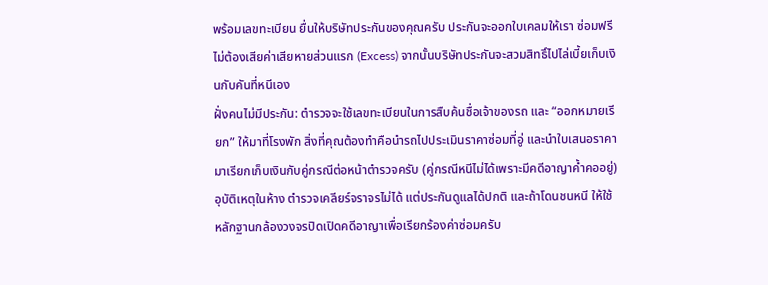พร้อมเลขทะเบียน ยื่นให้บริษัทประกันของคุณครับ ประกันจะออกใบเคลมให้เรา ซ่อมฟรี ไม่ต้องเสียค่าเสียหายส่วนแรก (Excess) จากนั้นบริษัทประกันจะสวมสิทธิ์ไปไล่เบี้ยเก็บเงินกับคันที่หนีเอง
ฝั่งคนไม่มีประกัน: ตำรวจจะใช้เลขทะเบียนในการสืบค้นชื่อเจ้าของรถ และ “ออกหมายเรียก” ให้มาที่โรงพัก สิ่งที่คุณต้องทำคือนำรถไปประเมินราคาซ่อมที่อู่ และนำใบเสนอราคามาเรียกเก็บเงินกับคู่กรณีต่อหน้าตำรวจครับ (คู่กรณีหนีไม่ได้เพราะมีคดีอาญาค้ำคออยู่)
อุบัติเหตุในห้าง ตำรวจเคลียร์จราจรไม่ได้ แต่ประกันดูแลได้ปกติ และถ้าโดนชนหนี ให้ใช้หลักฐานกล้องวงจรปิดเปิดคดีอาญาเพื่อเรียกร้องค่าซ่อมครับ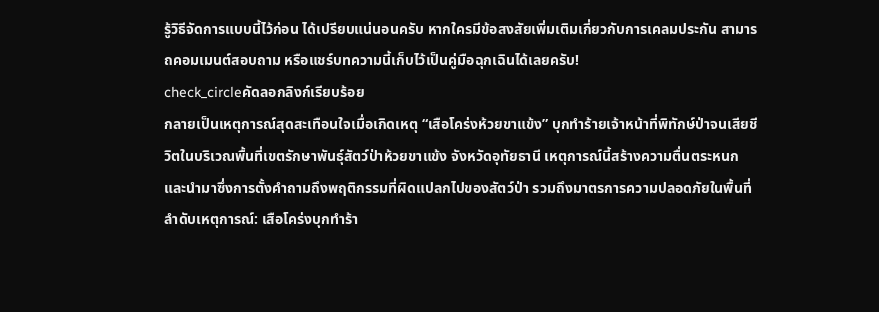รู้วิธีจัดการแบบนี้ไว้ก่อน ได้เปรียบแน่นอนครับ หากใครมีข้อสงสัยเพิ่มเติมเกี่ยวกับการเคลมประกัน สามารถคอมเมนต์สอบถาม หรือแชร์บทความนี้เก็บไว้เป็นคู่มือฉุกเฉินได้เลยครับ!
check_circleคัดลอกลิงก์เรียบร้อย
กลายเป็นเหตุการณ์สุดสะเทือนใจเมื่อเกิดเหตุ “เสือโคร่งห้วยขาแข้ง” บุกทำร้ายเจ้าหน้าที่พิทักษ์ป่าจนเสียชีวิตในบริเวณพื้นที่เขตรักษาพันธุ์สัตว์ป่าห้วยขาแข้ง จังหวัดอุทัยธานี เหตุการณ์นี้สร้างความตื่นตระหนกและนำมาซึ่งการตั้งคำถามถึงพฤติกรรมที่ผิดแปลกไปของสัตว์ป่า รวมถึงมาตรการความปลอดภัยในพื้นที่ ลำดับเหตุการณ์: เสือโคร่งบุกทำร้า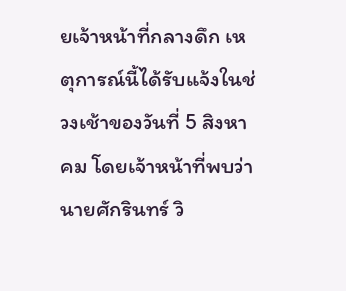ยเจ้าหน้าที่กลางดึก เหตุการณ์นี้ได้รับแจ้งในช่วงเช้าของวันที่ 5 สิงหาคม โดยเจ้าหน้าที่พบว่า นายศักรินทร์ วิ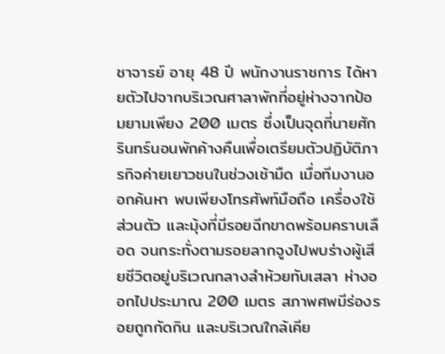ชาจารย์ อายุ 48 ปี พนักงานราชการ ได้หายตัวไปจากบริเวณศาลาพักที่อยู่ห่างจากป้อมยามเพียง 200 เมตร ซึ่งเป็นจุดที่นายศักรินทร์นอนพักค้างคืนเพื่อเตรียมตัวปฏิบัติภารกิจค่ายเยาวชนในช่วงเช้ามืด เมื่อทีมงานออกค้นหา พบเพียงโทรศัพท์มือถือ เครื่องใช้ส่วนตัว และมุ้งที่มีรอยฉีกขาดพร้อมคราบเลือด จนกระทั่งตามรอยลากจูงไปพบร่างผู้เสียชีวิตอยู่บริเวณกลางลำห้วยทับเสลา ห่างออกไปประมาณ 200 เมตร สภาพศพมีร่องรอยถูกกัดกิน และบริเวณใกล้เคีย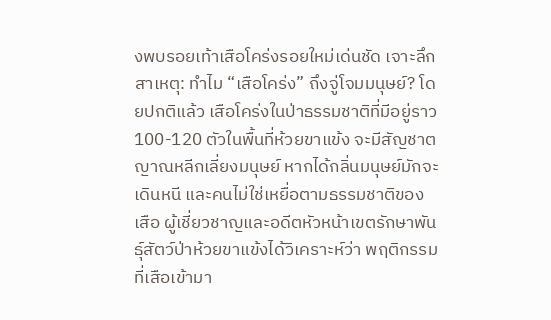งพบรอยเท้าเสือโคร่งรอยใหม่เด่นชัด เจาะลึกสาเหตุ: ทำไม “เสือโคร่ง” ถึงจู่โจมมนุษย์? โดยปกติแล้ว เสือโคร่งในป่าธรรมชาติที่มีอยู่ราว 100-120 ตัวในพื้นที่ห้วยขาแข้ง จะมีสัญชาตญาณหลีกเลี่ยงมนุษย์ หากได้กลิ่นมนุษย์มักจะเดินหนี และคนไม่ใช่เหยื่อตามธรรมชาติของเสือ ผู้เชี่ยวชาญและอดีตหัวหน้าเขตรักษาพันธุ์สัตว์ป่าห้วยขาแข้งได้วิเคราะห์ว่า พฤติกรรมที่เสือเข้ามา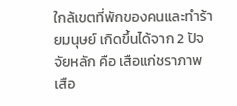ใกล้เขตที่พักของคนและทำร้ายมนุษย์ เกิดขึ้นได้จาก 2 ปัจจัยหลัก คือ เสือแก่ชราภาพ เสือ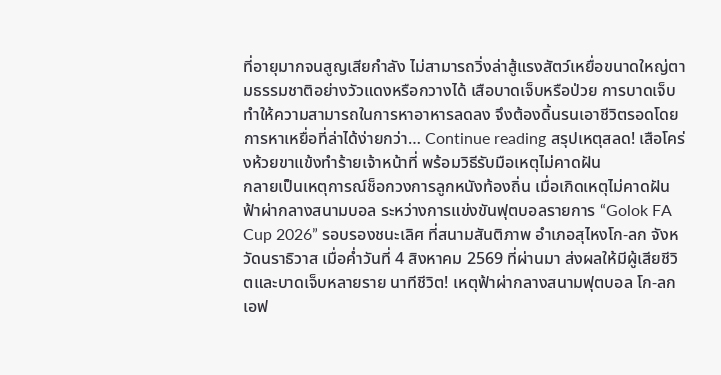ที่อายุมากจนสูญเสียกำลัง ไม่สามารถวิ่งล่าสู้แรงสัตว์เหยื่อขนาดใหญ่ตามธรรมชาติอย่างวัวแดงหรือกวางได้ เสือบาดเจ็บหรือป่วย การบาดเจ็บทำให้ความสามารถในการหาอาหารลดลง จึงต้องดิ้นรนเอาชีวิตรอดโดยการหาเหยื่อที่ล่าได้ง่ายกว่า… Continue reading สรุปเหตุสลด! เสือโคร่งห้วยขาแข้งทำร้ายเจ้าหน้าที่ พร้อมวิธีรับมือเหตุไม่คาดฝัน
กลายเป็นเหตุการณ์ช็อกวงการลูกหนังท้องถิ่น เมื่อเกิดเหตุไม่คาดฝัน ฟ้าผ่ากลางสนามบอล ระหว่างการแข่งขันฟุตบอลรายการ “Golok FA Cup 2026” รอบรองชนะเลิศ ที่สนามสันติภาพ อำเภอสุไหงโก-ลก จังหวัดนราธิวาส เมื่อค่ำวันที่ 4 สิงหาคม 2569 ที่ผ่านมา ส่งผลให้มีผู้เสียชีวิตและบาดเจ็บหลายราย นาทีชีวิต! เหตุฟ้าผ่ากลางสนามฟุตบอล โก-ลก เอฟ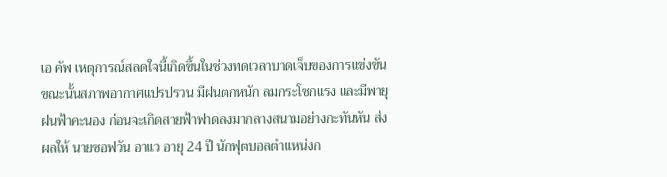เอ คัพ เหตุการณ์สลดใจนี้เกิดขึ้นในช่วงทดเวลาบาดเจ็บของการแข่งขัน ขณะนั้นสภาพอากาศแปรปรวน มีฝนตกหนัก ลมกระโชกแรง และมีพายุฝนฟ้าคะนอง ก่อนจะเกิดสายฟ้าฟาดลงมากลางสนามอย่างกะทันหัน ส่งผลให้ นายซอฟวัน อาแว อายุ 24 ปี นักฟุตบอลตำแหน่งก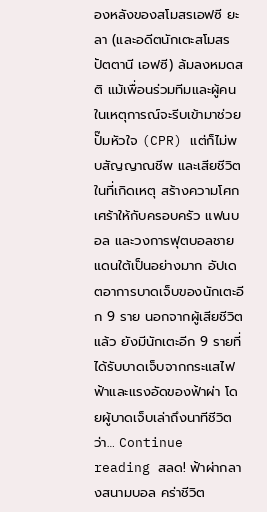องหลังของสโมสรเอฟซี ยะลา (และอดีตนักเตะสโมสรปัตตานี เอฟซี) ล้มลงหมดสติ แม้เพื่อนร่วมทีมและผู้คนในเหตุการณ์จะรีบเข้ามาช่วยปั๊มหัวใจ (CPR) แต่ก็ไม่พบสัญญาณชีพ และเสียชีวิตในที่เกิดเหตุ สร้างความโศกเศร้าให้กับครอบครัว แฟนบอล และวงการฟุตบอลชายแดนใต้เป็นอย่างมาก อัปเดตอาการบาดเจ็บของนักเตะอีก 9 ราย นอกจากผู้เสียชีวิตแล้ว ยังมีนักเตะอีก 9 รายที่ได้รับบาดเจ็บจากกระแสไฟฟ้าและแรงอัดของฟ้าผ่า โดยผู้บาดเจ็บเล่าถึงนาทีชีวิตว่า… Continue reading สลด! ฟ้าผ่ากลางสนามบอล คร่าชีวิต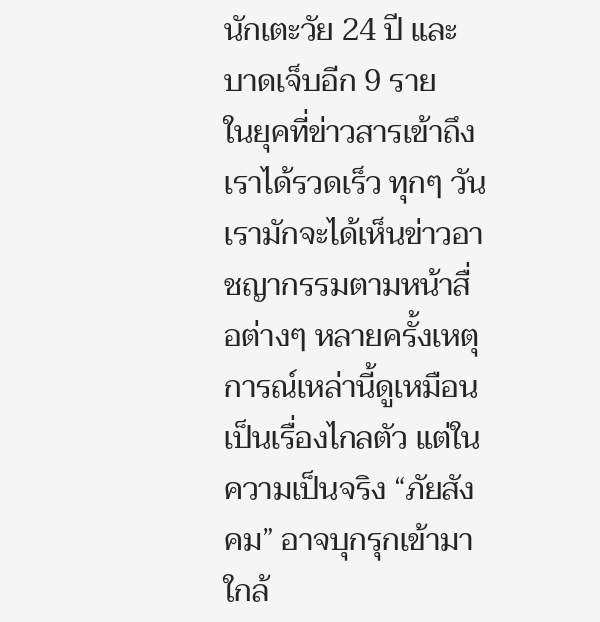นักเตะวัย 24 ปี และบาดเจ็บอีก 9 ราย
ในยุคที่ข่าวสารเข้าถึงเราได้รวดเร็ว ทุกๆ วันเรามักจะได้เห็นข่าวอาชญากรรมตามหน้าสื่อต่างๆ หลายครั้งเหตุการณ์เหล่านี้ดูเหมือนเป็นเรื่องไกลตัว แต่ในความเป็นจริง “ภัยสังคม” อาจบุกรุกเข้ามาใกล้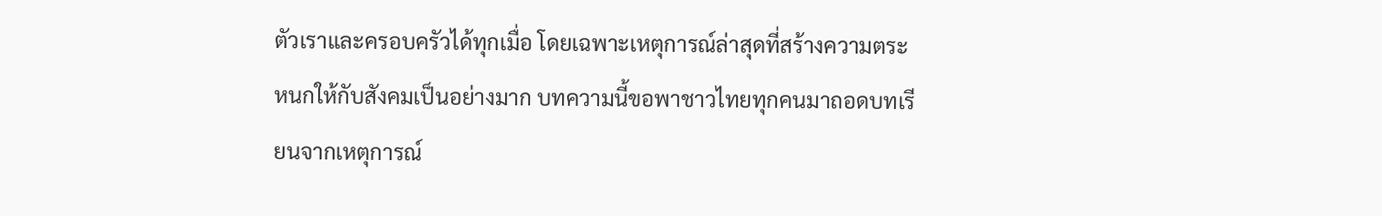ตัวเราและครอบครัวได้ทุกเมื่อ โดยเฉพาะเหตุการณ์ล่าสุดที่สร้างความตระหนกให้กับสังคมเป็นอย่างมาก บทความนี้ขอพาชาวไทยทุกคนมาถอดบทเรียนจากเหตุการณ์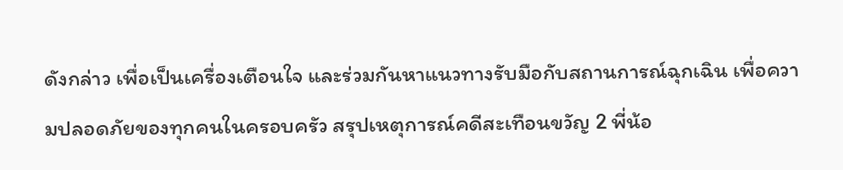ดังกล่าว เพื่อเป็นเครื่องเตือนใจ และร่วมกันหาแนวทางรับมือกับสถานการณ์ฉุกเฉิน เพื่อความปลอดภัยของทุกคนในครอบครัว สรุปเหตุการณ์คดีสะเทือนขวัญ 2 พี่น้อ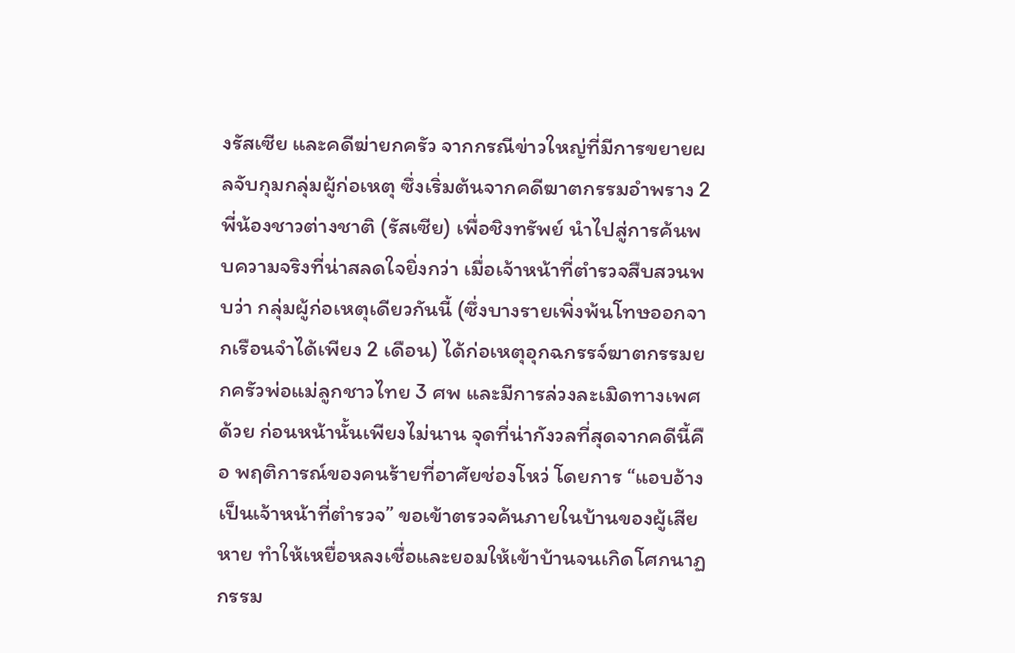งรัสเซีย และคดีฆ่ายกครัว จากกรณีข่าวใหญ่ที่มีการขยายผลจับกุมกลุ่มผู้ก่อเหตุ ซึ่งเริ่มต้นจากคดีฆาตกรรมอำพราง 2 พี่น้องชาวต่างชาติ (รัสเซีย) เพื่อชิงทรัพย์ นำไปสู่การค้นพบความจริงที่น่าสลดใจยิ่งกว่า เมื่อเจ้าหน้าที่ตำรวจสืบสวนพบว่า กลุ่มผู้ก่อเหตุเดียวกันนี้ (ซึ่งบางรายเพิ่งพ้นโทษออกจากเรือนจำได้เพียง 2 เดือน) ได้ก่อเหตุอุกฉกรรจ์ฆาตกรรมยกครัวพ่อแม่ลูกชาวไทย 3 ศพ และมีการล่วงละเมิดทางเพศด้วย ก่อนหน้านั้นเพียงไม่นาน จุดที่น่ากังวลที่สุดจากคดีนี้คือ พฤติการณ์ของคนร้ายที่อาศัยช่องโหว่ โดยการ “แอบอ้างเป็นเจ้าหน้าที่ตำรวจ” ขอเข้าตรวจค้นภายในบ้านของผู้เสียหาย ทำให้เหยื่อหลงเชื่อและยอมให้เข้าบ้านจนเกิดโศกนาฏกรรม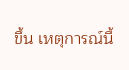ขึ้น เหตุการณ์นี้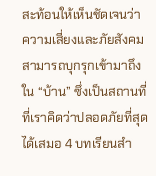สะท้อนให้เห็นชัดเจนว่า ความเสี่ยงและภัยสังคมสามารถบุกรุกเข้ามาถึงใน “บ้าน” ซึ่งเป็นสถานที่ที่เราคิดว่าปลอดภัยที่สุดได้เสมอ 4 บทเรียนสำ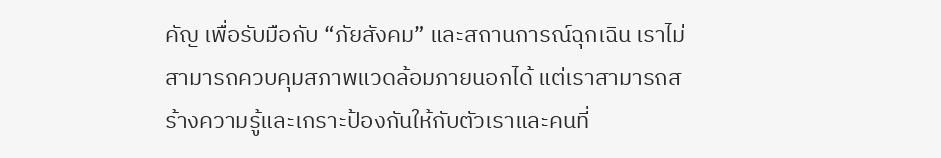คัญ เพื่อรับมือกับ “ภัยสังคม” และสถานการณ์ฉุกเฉิน เราไม่สามารถควบคุมสภาพแวดล้อมภายนอกได้ แต่เราสามารถสร้างความรู้และเกราะป้องกันให้กับตัวเราและคนที่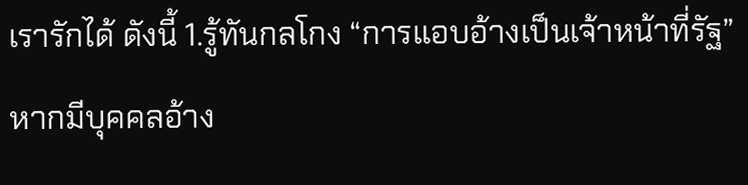เรารักได้ ดังนี้ 1.รู้ทันกลโกง “การแอบอ้างเป็นเจ้าหน้าที่รัฐ” หากมีบุคคลอ้าง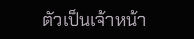ตัวเป็นเจ้าหน้า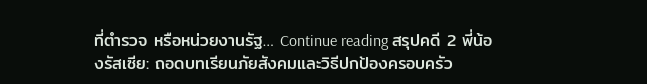ที่ตำรวจ หรือหน่วยงานรัฐ… Continue reading สรุปคดี 2 พี่น้องรัสเซีย: ถอดบทเรียนภัยสังคมและวิธีปกป้องครอบครัว